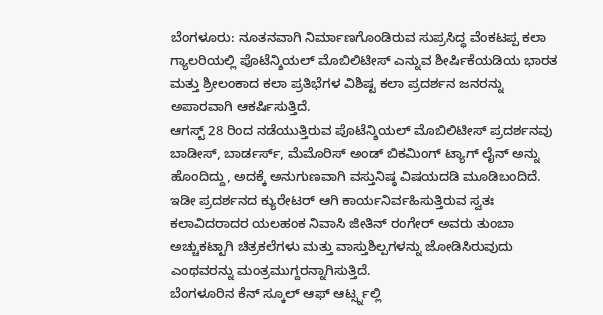ಬೆಂಗಳೂರು: ನೂತನವಾಗಿ ನಿರ್ಮಾಣಗೊಂಡಿರುವ ಸುಪ್ರಸಿದ್ಧ ವೆಂಕಟಪ್ಪ ಕಲಾ ಗ್ಯಾಲರಿಯಲ್ಲಿ ಪೊಟೆನ್ಶಿಯಲ್ ಮೊಬಿಲಿಟೀಸ್ ಎನ್ನುವ ಶೀರ್ಷಿಕೆಯಡಿಯ ಭಾರತ ಮತ್ತು ಶ್ರೀಲಂಕಾದ ಕಲಾ ಪ್ರತಿಭೆಗಳ ವಿಶಿಷ್ಟ ಕಲಾ ಪ್ರದರ್ಶನ ಜನರನ್ನು ಅಪಾರವಾಗಿ ಆಕರ್ಷಿಸುತ್ತಿದೆ.
ಆಗಸ್ಟ್ 28 ರಿಂದ ನಡೆಯುತ್ತಿರುವ ಪೊಟೆನ್ಶಿಯಲ್ ಮೊಬಿಲಿಟೀಸ್ ಪ್ರದರ್ಶನವು ಬಾಡೀಸ್, ಬಾರ್ಡರ್ಸ್, ಮೆಮೊರಿಸ್ ಅಂಡ್ ಬಿಕಮಿಂಗ್ ಟ್ಯಾಗ್ ಲೈನ್ ಅನ್ನು ಹೊಂದಿದ್ದು, ಅದಕ್ಕೆ ಅನುಗುಣವಾಗಿ ವಸ್ತುನಿಷ್ಠ ವಿಷಯದಡಿ ಮೂಡಿಬಂದಿದೆ. ಇಡೀ ಪ್ರದರ್ಶನದ ಕ್ಯುರೇಟರ್ ಆಗಿ ಕಾರ್ಯನಿರ್ವಹಿಸುತ್ತಿರುವ ಸ್ವತಃ ಕಲಾವಿದರಾದರ ಯಲಹಂಕ ನಿವಾಸಿ ಜೀತಿನ್ ರಂಗೇರ್ ಅವರು ತುಂಬಾ ಅಚ್ಚುಕಟ್ಟಾಗಿ ಚಿತ್ರಕಲೆಗಳು ಮತ್ತು ವಾಸ್ತುಶಿಲ್ಪಗಳನ್ನು ಜೋಡಿಸಿರುವುದು ಎಂಥವರನ್ನು ಮಂತ್ರಮುಗ್ದರನ್ನಾಗಿಸುತ್ತಿದೆ.
ಬೆಂಗಳೂರಿನ ಕೆನ್ ಸ್ಕೂಲ್ ಆಫ್ ಆರ್ಟ್ಸ್ನಲ್ಲಿ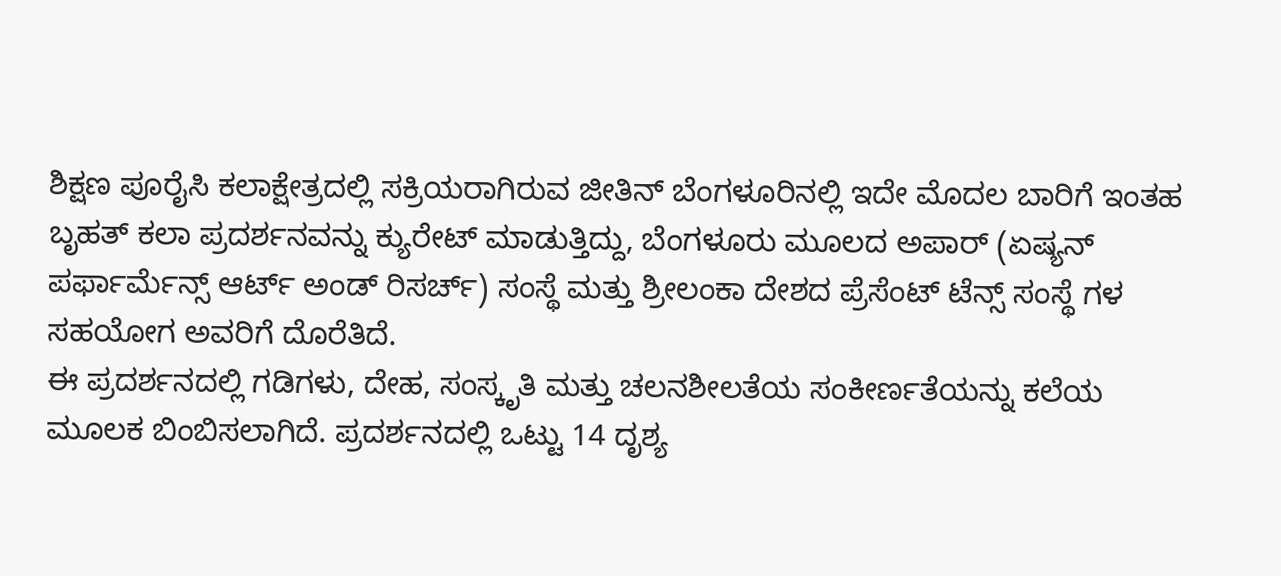ಶಿಕ್ಷಣ ಪೂರೈಸಿ ಕಲಾಕ್ಷೇತ್ರದಲ್ಲಿ ಸಕ್ರಿಯರಾಗಿರುವ ಜೀತಿನ್ ಬೆಂಗಳೂರಿನಲ್ಲಿ ಇದೇ ಮೊದಲ ಬಾರಿಗೆ ಇಂತಹ ಬೃಹತ್ ಕಲಾ ಪ್ರದರ್ಶನವನ್ನು ಕ್ಯುರೇಟ್ ಮಾಡುತ್ತಿದ್ದು, ಬೆಂಗಳೂರು ಮೂಲದ ಅಪಾರ್ (ಏಷ್ಯನ್ ಪರ್ಫಾರ್ಮೆನ್ಸ್ ಆರ್ಟ್ ಅಂಡ್ ರಿಸರ್ಚ್) ಸಂಸ್ಥೆ ಮತ್ತು ಶ್ರೀಲಂಕಾ ದೇಶದ ಪ್ರೆಸೆಂಟ್ ಟೆನ್ಸ್ ಸಂಸ್ಥೆ ಗಳ ಸಹಯೋಗ ಅವರಿಗೆ ದೊರೆತಿದೆ.
ಈ ಪ್ರದರ್ಶನದಲ್ಲಿ ಗಡಿಗಳು, ದೇಹ, ಸಂಸ್ಕೃತಿ ಮತ್ತು ಚಲನಶೀಲತೆಯ ಸಂಕೀರ್ಣತೆಯನ್ನು ಕಲೆಯ ಮೂಲಕ ಬಿಂಬಿಸಲಾಗಿದೆ. ಪ್ರದರ್ಶನದಲ್ಲಿ ಒಟ್ಟು 14 ದೃಶ್ಯ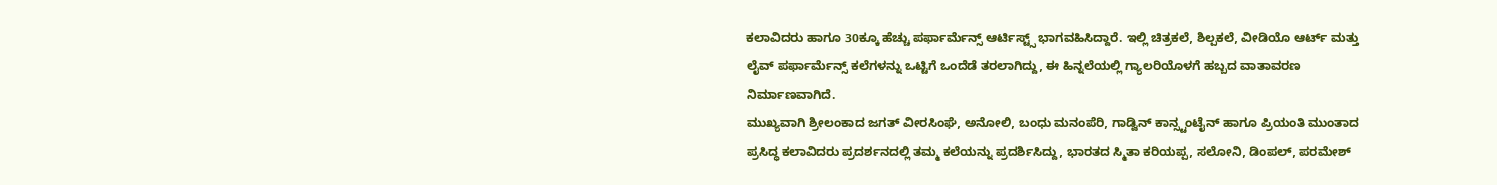ಕಲಾವಿದರು ಹಾಗೂ 30ಕ್ಕೂ ಹೆಚ್ಚು ಪರ್ಫಾರ್ಮೆನ್ಸ್ ಆರ್ಟಿಸ್ಟ್ಸ್ ಭಾಗವಹಿಸಿದ್ದಾರೆ. ಇಲ್ಲಿ ಚಿತ್ರಕಲೆ, ಶಿಲ್ಪಕಲೆ, ವೀಡಿಯೊ ಆರ್ಟ್ ಮತ್ತು ಲೈವ್ ಪರ್ಫಾರ್ಮೆನ್ಸ್ ಕಲೆಗಳನ್ನು ಒಟ್ಟಿಗೆ ಒಂದೆಡೆ ತರಲಾಗಿದ್ದು, ಈ ಹಿನ್ನಲೆಯಲ್ಲಿ ಗ್ಯಾಲರಿಯೊಳಗೆ ಹಬ್ಬದ ವಾತಾವರಣ ನಿರ್ಮಾಣವಾಗಿದೆ.
ಮುಖ್ಯವಾಗಿ ಶ್ರೀಲಂಕಾದ ಜಗತ್ ವೀರಸಿಂಘೆ, ಅನೋಲಿ, ಬಂಧು ಮನಂಪೆರಿ, ಗಾಡ್ವಿನ್ ಕಾನ್ಸ್ಟಂಟೈನ್ ಹಾಗೂ ಪ್ರಿಯಂತಿ ಮುಂತಾದ ಪ್ರಸಿದ್ಧ ಕಲಾವಿದರು ಪ್ರದರ್ಶನದಲ್ಲಿ ತಮ್ಮ ಕಲೆಯನ್ನು ಪ್ರದರ್ಶಿಸಿದ್ದು, ಭಾರತದ ಸ್ಮಿತಾ ಕರಿಯಪ್ಪ, ಸಲೋನಿ, ಡಿಂಪಲ್, ಪರಮೇಶ್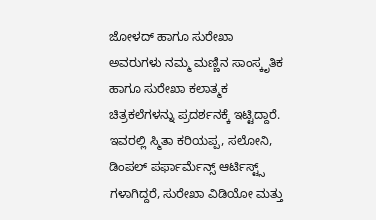ಜೋಳದ್ ಹಾಗೂ ಸುರೇಖಾ ಅವರುಗಳು ನಮ್ಮ ಮಣ್ಣಿನ ಸಾಂಸ್ಕೃತಿಕ ಹಾಗೂ ಸುರೇಖಾ ಕಲಾತ್ಮಕ ಚಿತ್ರಕಲೆಗಳನ್ನು ಪ್ರದರ್ಶನಕ್ಕೆ ಇಟ್ಟಿದ್ದಾರೆ. ಇವರಲ್ಲಿ ಸ್ಮಿತಾ ಕರಿಯಪ್ಪ, ಸಲೋನಿ, ಡಿಂಪಲ್ ಪರ್ಫಾರ್ಮೆನ್ಸ್ ಆರ್ಟಿಸ್ಟ್ಸ್ ಗಳಾಗಿದ್ದರೆ, ಸುರೇಖಾ ವಿಡಿಯೋ ಮತ್ತು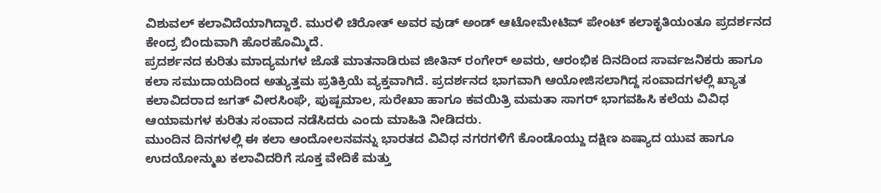ವಿಶುವಲ್ ಕಲಾವಿದೆಯಾಗಿದ್ದಾರೆ. ಮುರಳಿ ಚಿರೋತ್ ಅವರ ವುಡ್ ಅಂಡ್ ಆಟೋಮೇಟಿವ್ ಪೇಂಟ್ ಕಲಾಕೃತಿಯಂತೂ ಪ್ರದರ್ಶನದ ಕೇಂದ್ರ ಬಿಂದುವಾಗಿ ಹೊರಹೊಮ್ಮಿದೆ.
ಪ್ರದರ್ಶನದ ಕುರಿತು ಮಾದ್ಯಮಗಳ ಜೊತೆ ಮಾತನಾಡಿರುವ ಜೀತಿನ್ ರಂಗೇರ್ ಅವರು, ಆರಂಭಿಕ ದಿನದಿಂದ ಸಾರ್ವಜನಿಕರು ಹಾಗೂ ಕಲಾ ಸಮುದಾಯದಿಂದ ಅತ್ಯುತ್ತಮ ಪ್ರತಿಕ್ರಿಯೆ ವ್ಯಕ್ತವಾಗಿದೆ. ಪ್ರದರ್ಶನದ ಭಾಗವಾಗಿ ಆಯೋಜಿಸಲಾಗಿದ್ದ ಸಂವಾದಗಳಲ್ಲಿ ಖ್ಯಾತ ಕಲಾವಿದರಾದ ಜಗತ್ ವೀರಸಿಂಘೆ, ಪುಷ್ಪಮಾಲ, ಸುರೇಖಾ ಹಾಗೂ ಕವಯಿತ್ರಿ ಮಮತಾ ಸಾಗರ್ ಭಾಗವಹಿಸಿ ಕಲೆಯ ವಿವಿಧ ಆಯಾಮಗಳ ಕುರಿತು ಸಂವಾದ ನಡೆಸಿದರು ಎಂದು ಮಾಹಿತಿ ನೀಡಿದರು.
ಮುಂದಿನ ದಿನಗಳಲ್ಲಿ ಈ ಕಲಾ ಆಂದೋಲನವನ್ನು ಭಾರತದ ವಿವಿಧ ನಗರಗಳಿಗೆ ಕೊಂಡೊಯ್ದು ದಕ್ಷಿಣ ಏಷ್ಯಾದ ಯುವ ಹಾಗೂ ಉದಯೋನ್ಮುಖ ಕಲಾವಿದರಿಗೆ ಸೂಕ್ತ ವೇದಿಕೆ ಮತ್ತು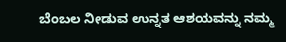ಬೆಂಬಲ ನೀಡುವ ಉನ್ನತ ಆಶಯವನ್ನು ನಮ್ಮ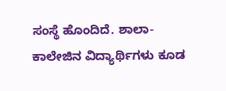ಸಂಸ್ಥೆ ಹೊಂದಿದೆ. ಶಾಲಾ-ಕಾಲೇಜಿನ ವಿದ್ಯಾರ್ಥಿಗಳು ಕೂಡ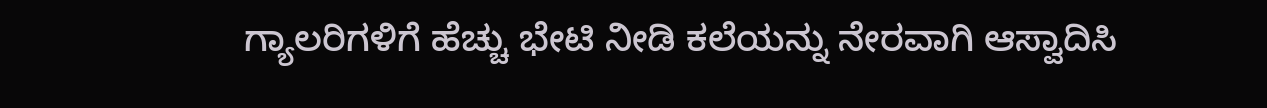ಗ್ಯಾಲರಿಗಳಿಗೆ ಹೆಚ್ಚು ಭೇಟಿ ನೀಡಿ ಕಲೆಯನ್ನು ನೇರವಾಗಿ ಆಸ್ವಾದಿಸಿ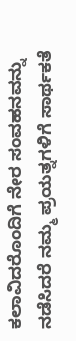ಕಲಾವಿದರೊಂದಿಗೆ ನೇರ ಸಂವಹನವನ್ನು ನಡೆಸಿದರೆ ನಮ್ಮ ಪ್ರಯತ್ನಗಳಿಗೆ ಸಾರ್ಥಕತೆ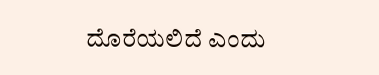ದೊರೆಯಲಿದೆ ಎಂದು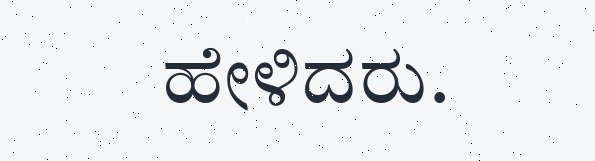ಹೇಳಿದರು.